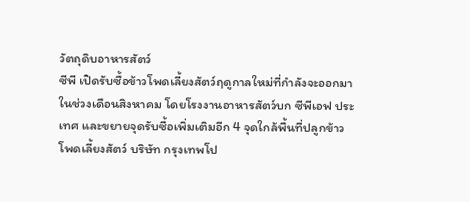วัตถุดิบอาหารสัตว์
ซีพี เปิดรับซื้อข้าวโพดเลี้ยงสัตว์ฤดูกาลใหม่ที่กำลังจะออกมาในช่วงเดือนสิงหาคม โดยโรงงานอาหารสัตว์บก ซีพีเอฟ ประเทศ และขยายจุดรับซื้อเพิ่มเติมอีก 4 จุดใกล้พื้นที่ปลูกข้าวโพดเลี้ยงสัตว์ บริษัท กรุงเทพโป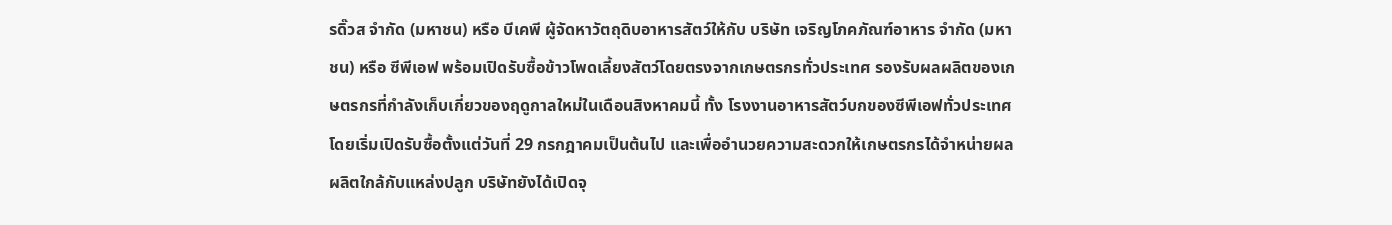รดิ๊วส จำกัด (มหาชน) หรือ บีเคพี ผู้จัดหาวัตถุดิบอาหารสัตว์ให้กับ บริษัท เจริญโภคภัณฑ์อาหาร จำกัด (มหาชน) หรือ ซีพีเอฟ พร้อมเปิดรับซื้อข้าวโพดเลี้ยงสัตว์โดยตรงจากเกษตรกรทั่วประเทศ รองรับผลผลิตของเกษตรกรที่กำลังเก็บเกี่ยวของฤดูกาลใหม่ในเดือนสิงหาคมนี้ ทั้ง โรงงานอาหารสัตว์บกของซีพีเอฟทั่วประเทศ โดยเริ่มเปิดรับซื้อตั้งแต่วันที่ 29 กรกฎาคมเป็นต้นไป และเพื่ออำนวยความสะดวกให้เกษตรกรได้จำหน่ายผลผลิตใกล้กับแหล่งปลูก บริษัทยังได้เปิดจุ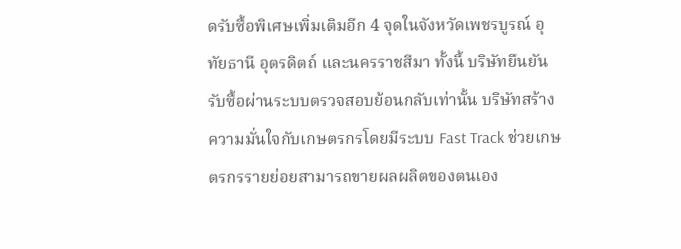ดรับซื้อพิเศษเพิ่มเติมอีก 4 จุดในจังหวัดเพชรบูรณ์ อุทัยธานี อุตรดิตถ์ และนครราชสีมา ทั้งนี้ บริษัทยืนยันรับซื้อผ่านระบบตรวจสอบย้อนกลับเท่านั้น บริษัทสร้างความมั่นใจกับเกษตรกรโดยมีระบบ Fast Track ช่วยเกษตรกรรายย่อยสามารถขายผลผลิตของตนเอง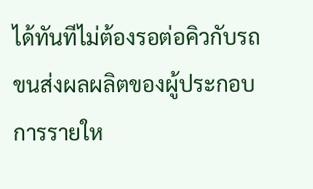ได้ทันทีไม่ต้องรอต่อคิวกับรถขนส่งผลผลิตของผู้ประกอบการรายให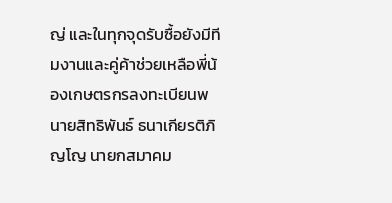ญ่ และในทุกจุดรับซื้อยังมีทีมงานและคู่ค้าช่วยเหลือพี่น้องเกษตรกรลงทะเบียนพ
นายสิทธิพันธ์ ธนาเกียรติภิญโญ นายกสมาคม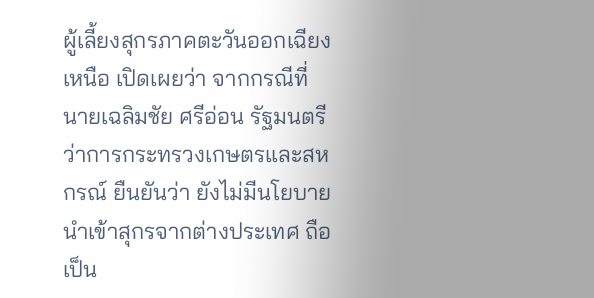ผู้เลี้ยงสุกรภาคตะวันออกเฉียงเหนือ เปิดเผยว่า จากกรณีที่ นายเฉลิมชัย ศรีอ่อน รัฐมนตรีว่าการกระทรวงเกษตรและสหกรณ์ ยืนยันว่า ยังไม่มีนโยบายนำเข้าสุกรจากต่างประเทศ ถือเป็น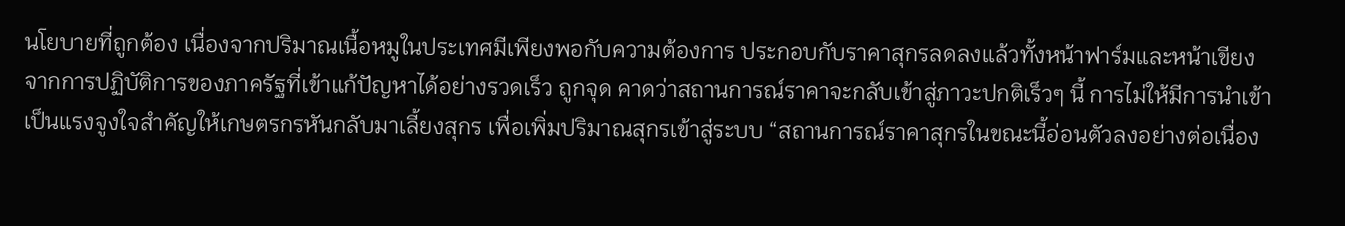นโยบายที่ถูกต้อง เนื่องจากปริมาณเนื้อหมูในประเทศมีเพียงพอกับความต้องการ ประกอบกับราคาสุกรลดลงแล้วทั้งหน้าฟาร์มและหน้าเขียง จากการปฏิบัติการของภาครัฐที่เข้าแก้ปัญหาได้อย่างรวดเร็ว ถูกจุด คาดว่าสถานการณ์ราคาจะกลับเข้าสู่ภาวะปกติเร็วๆ นี้ การไม่ให้มีการนำเข้าเป็นแรงจูงใจสำคัญให้เกษตรกรหันกลับมาเลี้ยงสุกร เพื่อเพิ่มปริมาณสุกรเข้าสู่ระบบ “สถานการณ์ราคาสุกรในขณะนี้อ่อนตัวลงอย่างต่อเนื่อง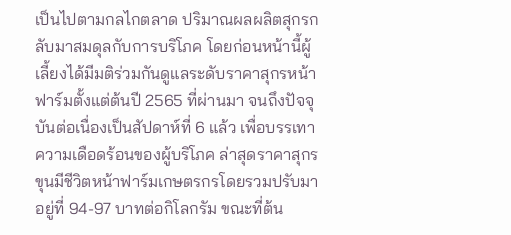เป็นไปตามกลไกตลาด ปริมาณผลผลิตสุกรกลับมาสมดุลกับการบริโภค โดยก่อนหน้านี้ผู้เลี้ยงได้มีมติร่วมกันดูแลระดับราคาสุกรหน้าฟาร์มตั้งแต่ต้นปี 2565 ที่ผ่านมา จนถึงปัจจุบันต่อเนื่องเป็นสัปดาห์ที่ 6 แล้ว เพื่อบรรเทาความเดือดร้อนของผู้บริโภค ล่าสุดราคาสุกรขุนมีชีวิตหน้าฟาร์มเกษตรกรโดยรวมปรับมาอยู่ที่ 94-97 บาทต่อกิโลกรัม ขณะที่ต้น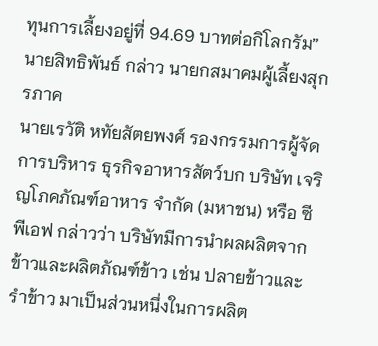ทุนการเลี้ยงอยู่ที่ 94.69 บาทต่อกิโลกรัม” นายสิทธิพันธ์ กล่าว นายกสมาคมผู้เลี้ยงสุกรภาค
นายเรวัติ หทัยสัตยพงศ์ รองกรรมการผู้จัดการบริหาร ธุรกิจอาหารสัตว์บก บริษัท เจริญโภคภัณฑ์อาหาร จำกัด (มหาชน) หรือ ซีพีเอฟ กล่าวว่า บริษัทมีการนำผลผลิตจากข้าวและผลิตภัณฑ์ข้าว เช่น ปลายข้าวและรำข้าว มาเป็นส่วนหนึ่งในการผลิต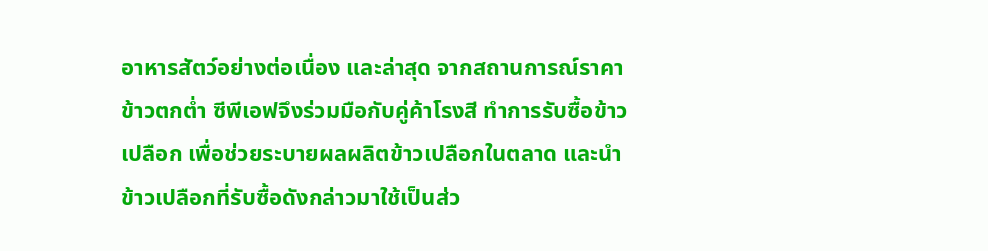อาหารสัตว์อย่างต่อเนื่อง และล่าสุด จากสถานการณ์ราคาข้าวตกต่ำ ซีพีเอฟจึงร่วมมือกับคู่ค้าโรงสี ทำการรับซื้อข้าวเปลือก เพื่อช่วยระบายผลผลิตข้าวเปลือกในตลาด และนำข้าวเปลือกที่รับซื้อดังกล่าวมาใช้เป็นส่ว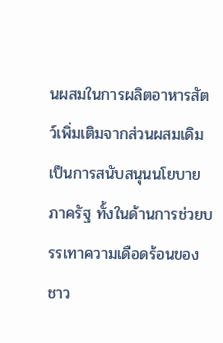นผสมในการผลิตอาหารสัตว์เพิ่มเติมจากส่วนผสมเดิม เป็นการสนับสนุนนโยบายภาครัฐ ทั้งในด้านการช่วยบรรเทาความเดือดร้อนของชาว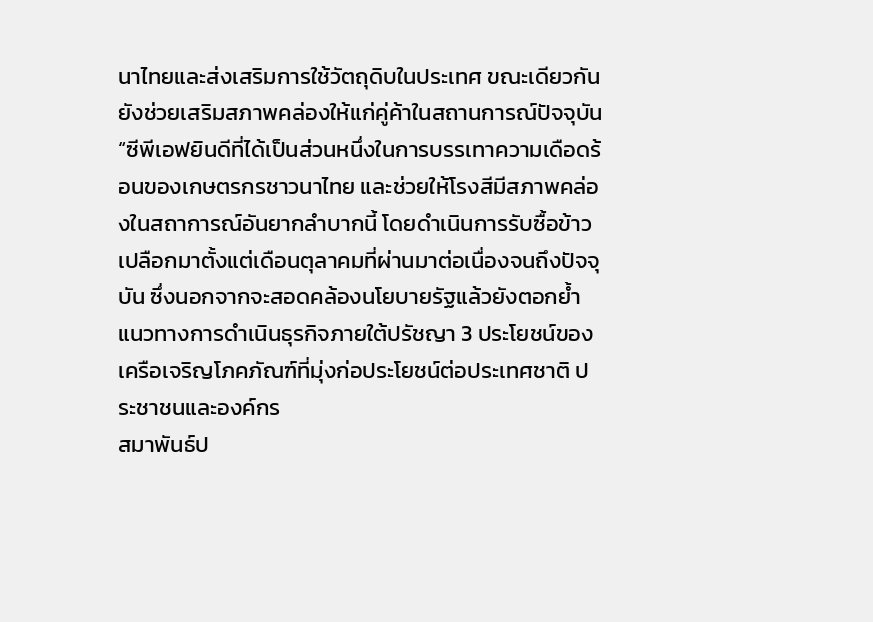นาไทยและส่งเสริมการใช้วัตถุดิบในประเทศ ขณะเดียวกันยังช่วยเสริมสภาพคล่องให้แก่คู่ค้าในสถานการณ์ปัจจุบัน “ซีพีเอฟยินดีที่ได้เป็นส่วนหนึ่งในการบรรเทาความเดือดร้อนของเกษตรกรชาวนาไทย และช่วยให้โรงสีมีสภาพคล่องในสถาการณ์อันยากลำบากนี้ โดยดำเนินการรับซื้อข้าวเปลือกมาตั้งแต่เดือนตุลาคมที่ผ่านมาต่อเนื่องจนถึงปัจจุบัน ซึ่งนอกจากจะสอดคล้องนโยบายรัฐแล้วยังตอกย้ำแนวทางการดำเนินธุรกิจภายใต้ปรัชญา 3 ประโยชน์ของเครือเจริญโภคภัณฑ์ที่มุ่งก่อประโยชน์ต่อประเทศชาติ ประชาชนและองค์กร
สมาพันธ์ป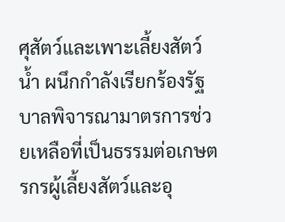ศุสัตว์และเพาะเลี้ยงสัตว์น้ำ ผนึกกำลังเรียกร้องรัฐบาลพิจารณามาตรการช่วยเหลือที่เป็นธรรมต่อเกษตรกรผู้เลี้ยงสัตว์และอุ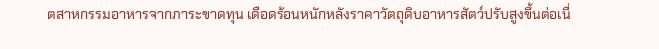ตสาหกรรมอาหารจากภาระขาดทุน เดือดร้อนหนักหลังราคาวัตถุดิบอาหารสัตว์ปรับสูงขึ้นต่อเนื่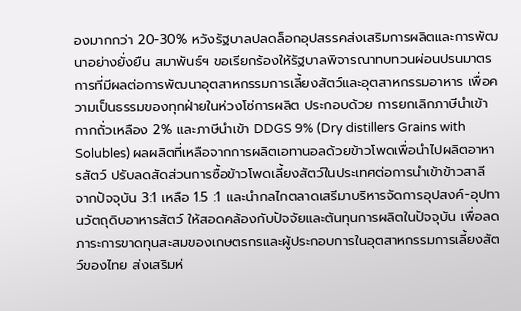องมากกว่า 20-30% หวังรัฐบาลปลดล็อกอุปสรรคส่งเสริมการผลิตและการพัฒนาอย่างยั่งยืน สมาพันธ์ฯ ขอเรียกร้องให้รัฐบาลพิจารณาทบทวนผ่อนปรนมาตรการที่มีผลต่อการพัฒนาอุตสาหกรรมการเลี้ยงสัตว์และอุตสาหกรรมอาหาร เพื่อความเป็นธรรมของทุกฝ่ายในห่วงโซ่การผลิต ประกอบด้วย การยกเลิกภาษีนำเข้ากากถั่วเหลือง 2% และภาษีนำเข้า DDGS 9% (Dry distillers Grains with Solubles) ผลผลิตที่เหลือจากการผลิตเอทานอลด้วยข้าวโพดเพื่อนำไปผลิตอาหารสัตว์ ปรับลดสัดส่วนการซื้อข้าวโพดเลี้ยงสัตว์ในประเทศต่อการนำเข้าข้าวสาลี จากปัจจุบัน 3:1 เหลือ 1.5 :1 และนำกลไกตลาดเสรีมาบริหารจัดการอุปสงค์-อุปทานวัตถุดิบอาหารสัตว์ ให้สอดคล้องกับปัจจัยและต้นทุนการผลิตในปัจจุบัน เพื่อลดภาระการขาดทุนสะสมของเกษตรกรและผู้ประกอบการในอุตสาหกรรมการเลี้ยงสัตว์ของไทย ส่งเสริมห่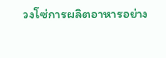วงโซ่การผลิตอาหารอย่าง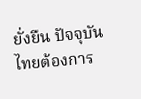ยั่งยืน ปัจจุบัน ไทยต้องการ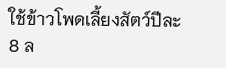ใช้ข้าวโพดเลี้ยงสัตว์ปีละ 8 ล